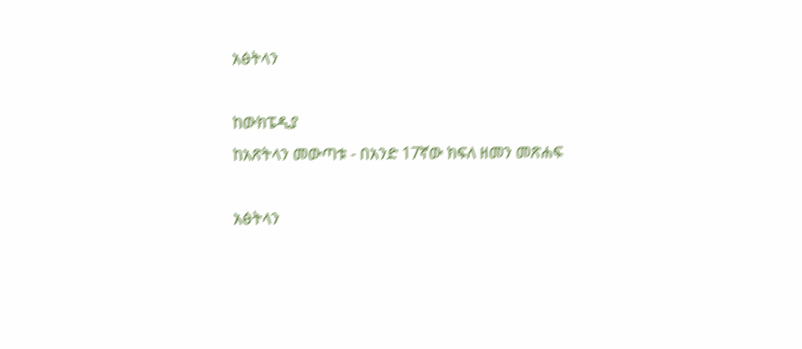አፅትላን

ከውክፔዲያ
ከአጽትላን መውጣቱ - በአንድ 17ኛው ክፍለ ዘመን መጽሐፍ

አፅትላን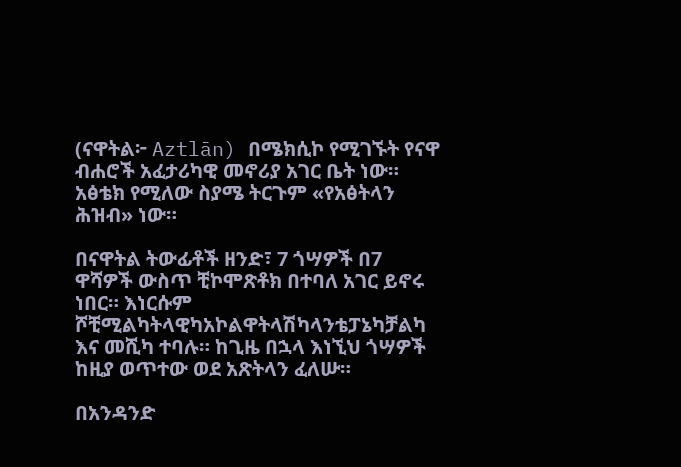(ናዋትል፦ Aztlān) በሜክሲኮ የሚገኙት የናዋ ብሐሮች አፈታሪካዊ መኖሪያ አገር ቤት ነው። አፅቴክ የሚለው ስያሜ ትርጉም «የአፅትላን ሕዝብ» ነው።

በናዋትል ትውፊቶች ዘንድ፣ 7 ጎሣዎች በ7 ዋሻዎች ውስጥ ቺኮሞጽቶክ በተባለ አገር ይኖሩ ነበር። እነርሱም ሾቺሚልካትላዊካአኮልዋትላሽካላንቴፓኔካቻልካ እና መሺካ ተባሉ። ከጊዜ በኋላ እነኚህ ጎሣዎች ከዚያ ወጥተው ወደ አጽትላን ፈለሡ።

በአንዳንድ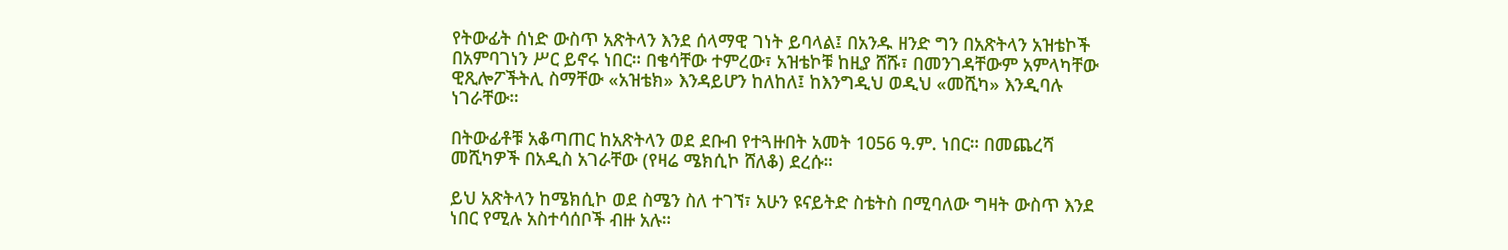የትውፊት ሰነድ ውስጥ አጽትላን እንደ ሰላማዊ ገነት ይባላል፤ በአንዱ ዘንድ ግን በአጽትላን አዝቴኮች በአምባገነን ሥር ይኖሩ ነበር። በቄሳቸው ተምረው፣ አዝቴኮቹ ከዚያ ሸሹ፣ በመንገዳቸውም አምላካቸው ዊጺሎፖችትሊ ስማቸው «አዝቴክ» እንዳይሆን ከለከለ፤ ከእንግዲህ ወዲህ «መሺካ» እንዲባሉ ነገራቸው።

በትውፊቶቹ አቆጣጠር ከአጽትላን ወደ ደቡብ የተጓዙበት አመት 1056 ዓ.ም. ነበር። በመጨረሻ መሺካዎች በአዲስ አገራቸው (የዛሬ ሜክሲኮ ሸለቆ) ደረሱ።

ይህ አጽትላን ከሜክሲኮ ወደ ስሜን ስለ ተገኘ፣ አሁን ዩናይትድ ስቴትስ በሚባለው ግዛት ውስጥ እንደ ነበር የሚሉ አስተሳሰቦች ብዙ አሉ።